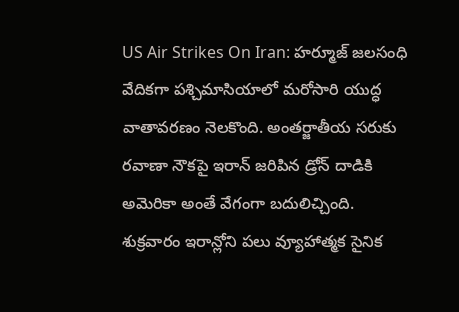US Air Strikes On Iran: హర్మూజ్ జలసంధి వేదికగా పశ్చిమాసియాలో మరోసారి యుద్ధ వాతావరణం నెలకొంది. అంతర్జాతీయ సరుకు రవాణా నౌకపై ఇరాన్ జరిపిన డ్రోన్ దాడికి అమెరికా అంతే వేగంగా బదులిచ్చింది.
శుక్రవారం ఇరాన్లోని పలు వ్యూహాత్మక సైనిక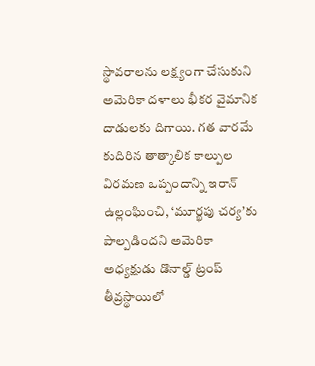స్థావరాలను లక్ష్యంగా చేసుకుని అమెరికా దళాలు భీకర వైమానిక దాడులకు దిగాయి. గత వారమే కుదిరిన తాత్కాలిక కాల్పుల విరమణ ఒప్పందాన్ని ఇరాన్ ఉల్లంఘించి, ‘మూర్ఖపు చర్య’కు పాల్పడిందని అమెరికా అధ్యక్షుడు డొనాల్డ్ ట్రంప్ తీవ్రస్థాయిలో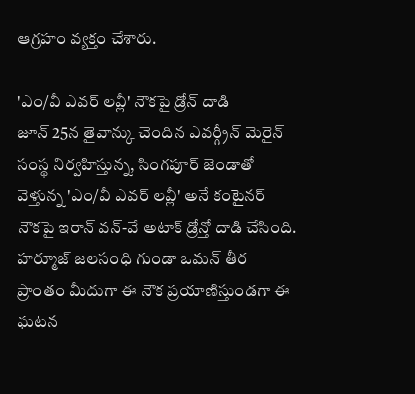ఆగ్రహం వ్యక్తం చేశారు.

'ఎం/వీ ఎవర్ లవ్లీ' నౌకపై డ్రోన్ దాడి
జూన్ 25న తైవాన్కు చెందిన ఎవర్గ్రీన్ మెరైన్ సంస్థ నిర్వహిస్తున్న, సింగపూర్ జెండాతో వెళ్తున్న 'ఎం/వీ ఎవర్ లవ్లీ' అనే కంటైనర్ నౌకపై ఇరాన్ వన్-వే అటాక్ డ్రోన్తో దాడి చేసింది. హర్మూజ్ జలసంధి గుండా ఒమన్ తీర ప్రాంతం మీదుగా ఈ నౌక ప్రయాణిస్తుండగా ఈ ఘటన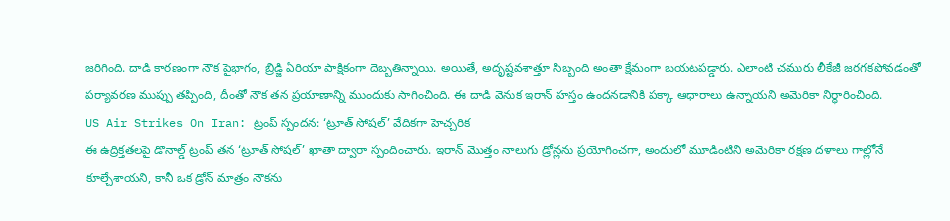జరిగింది. దాడి కారణంగా నౌక పైభాగం, బ్రిడ్జి ఏరియా పాక్షికంగా దెబ్బతిన్నాయి. అయితే, అదృష్టవశాత్తూ సిబ్బంది అంతా క్షేమంగా బయటపడ్డారు. ఎలాంటి చమురు లీకేజీ జరగకపోవడంతో పర్యావరణ ముప్పు తప్పింది, దీంతో నౌక తన ప్రయాణాన్ని ముందుకు సాగించింది. ఈ దాడి వెనుక ఇరాన్ హస్తం ఉందనడానికి పక్కా ఆధారాలు ఉన్నాయని అమెరికా నిర్ధారించింది.
US Air Strikes On Iran: ట్రంప్ స్పందన: ‘ట్రూత్ సోషల్’ వేదికగా హెచ్చరిక
ఈ ఉద్రిక్తతలపై డొనాల్డ్ ట్రంప్ తన ‘ట్రూత్ సోషల్’ ఖాతా ద్వారా స్పందించారు. ఇరాన్ మొత్తం నాలుగు డ్రోన్లను ప్రయోగించగా, అందులో మూడింటిని అమెరికా రక్షణ దళాలు గాల్లోనే కూల్చేశాయని, కానీ ఒక డ్రోన్ మాత్రం నౌకను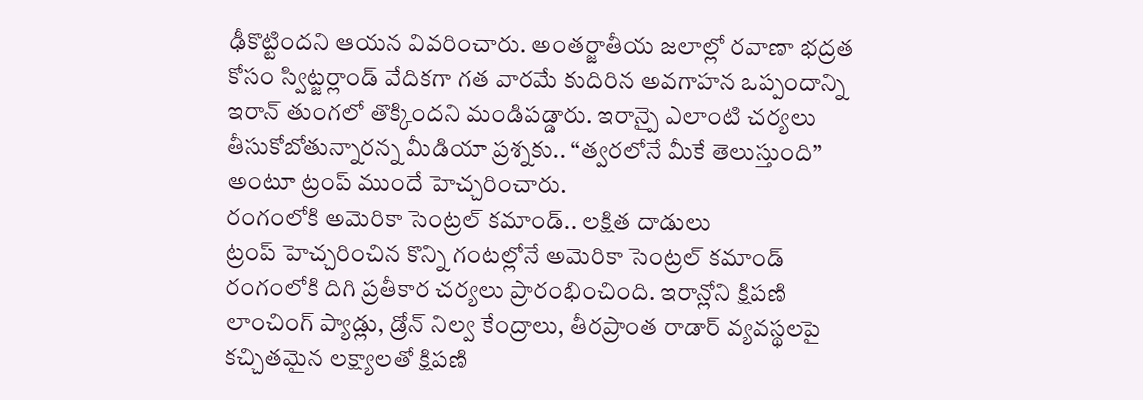ఢీకొట్టిందని ఆయన వివరించారు. అంతర్జాతీయ జలాల్లో రవాణా భద్రత కోసం స్విట్జర్లాండ్ వేదికగా గత వారమే కుదిరిన అవగాహన ఒప్పందాన్ని ఇరాన్ తుంగలో తొక్కిందని మండిపడ్డారు. ఇరాన్పై ఎలాంటి చర్యలు తీసుకోబోతున్నారన్న మీడియా ప్రశ్నకు.. “త్వరలోనే మీకే తెలుస్తుంది” అంటూ ట్రంప్ ముందే హెచ్చరించారు.
రంగంలోకి అమెరికా సెంట్రల్ కమాండ్.. లక్షిత దాడులు
ట్రంప్ హెచ్చరించిన కొన్ని గంటల్లోనే అమెరికా సెంట్రల్ కమాండ్ రంగంలోకి దిగి ప్రతీకార చర్యలు ప్రారంభించింది. ఇరాన్లోని క్షిపణి లాంచింగ్ ప్యాడ్లు, డ్రోన్ నిల్వ కేంద్రాలు, తీరప్రాంత రాడార్ వ్యవస్థలపై కచ్చితమైన లక్ష్యాలతో క్షిపణి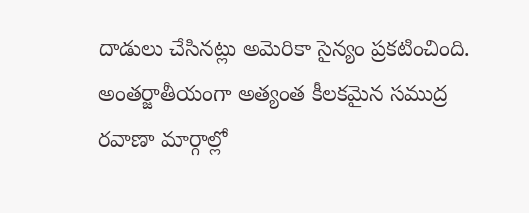దాడులు చేసినట్లు అమెరికా సైన్యం ప్రకటించింది. అంతర్జాతీయంగా అత్యంత కీలకమైన సముద్ర రవాణా మార్గాల్లో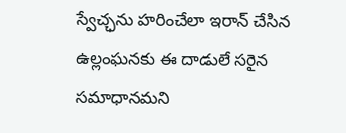స్వేచ్ఛను హరించేలా ఇరాన్ చేసిన ఉల్లంఘనకు ఈ దాడులే సరైన సమాధానమని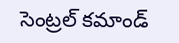సెంట్రల్ కమాండ్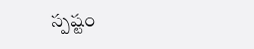స్పష్టం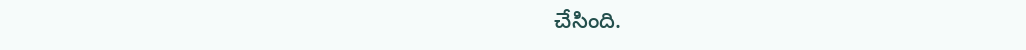చేసింది.